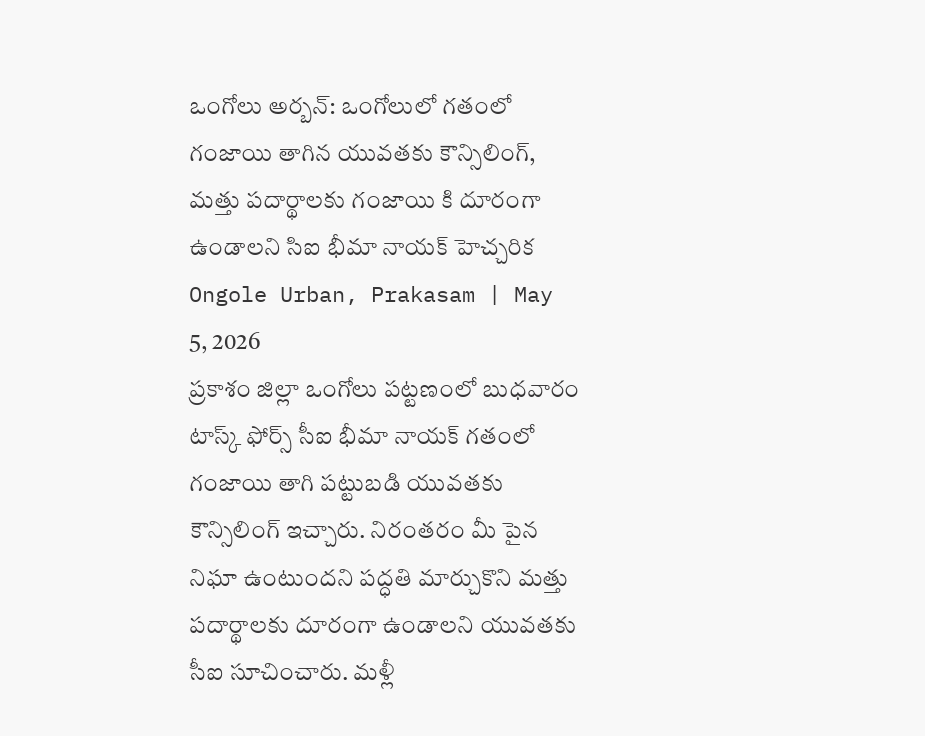ఒంగోలు అర్బన్: ఒంగోలులో గతంలో గంజాయి తాగిన యువతకు కౌన్సిలింగ్, మత్తు పదార్థాలకు గంజాయి కి దూరంగా ఉండాలని సిఐ భీమా నాయక్ హెచ్చరిక
Ongole Urban, Prakasam | May 5, 2026
ప్రకాశం జిల్లా ఒంగోలు పట్టణంలో బుధవారం టాస్క్ ఫోర్స్ సీఐ భీమా నాయక్ గతంలో గంజాయి తాగి పట్టుబడి యువతకు కౌన్సిలింగ్ ఇచ్చారు. నిరంతరం మీ పైన నిఘా ఉంటుందని పద్ధతి మార్చుకొని మత్తు పదార్థాలకు దూరంగా ఉండాలని యువతకు సీఐ సూచించారు. మళ్లీ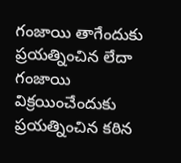గంజాయి తాగేందుకు ప్రయత్నించిన లేదా గంజాయి విక్రయించేందుకు ప్రయత్నించిన కఠిన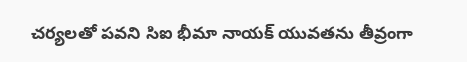చర్యలతో పవని సిఐ భీమా నాయక్ యువతను తీవ్రంగా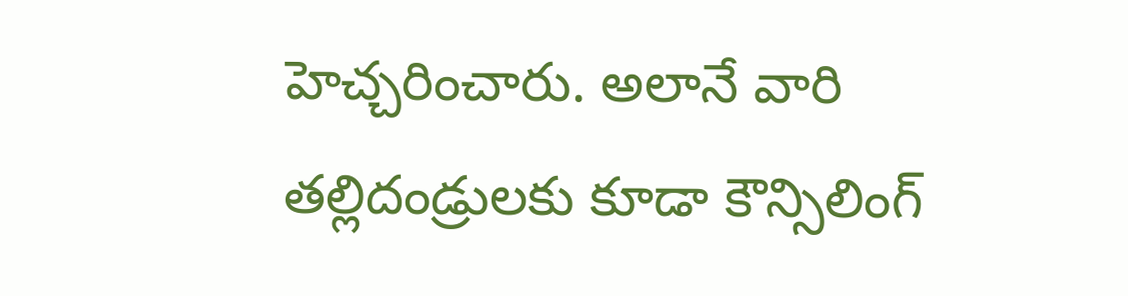హెచ్చరించారు. అలానే వారి తల్లిదండ్రులకు కూడా కౌన్సిలింగ్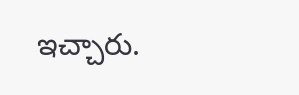ఇచ్చారు.